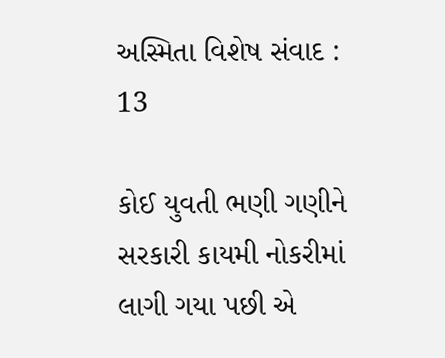અસ્મિતા વિશેષ સંવાદ : 13

કોઈ યુવતી ભણી ગણીને સરકારી કાયમી નોકરીમાં લાગી ગયા પછી એ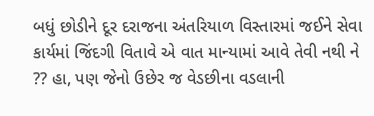બધું છોડીને દૂર દરાજના અંતરિયાળ વિસ્તારમાં જઈને સેવા કાર્યમાં જિંદગી વિતાવે એ વાત માન્યામાં આવે તેવી નથી ને ?? હા, પણ જેનો ઉછેર જ વેડછીના વડલાની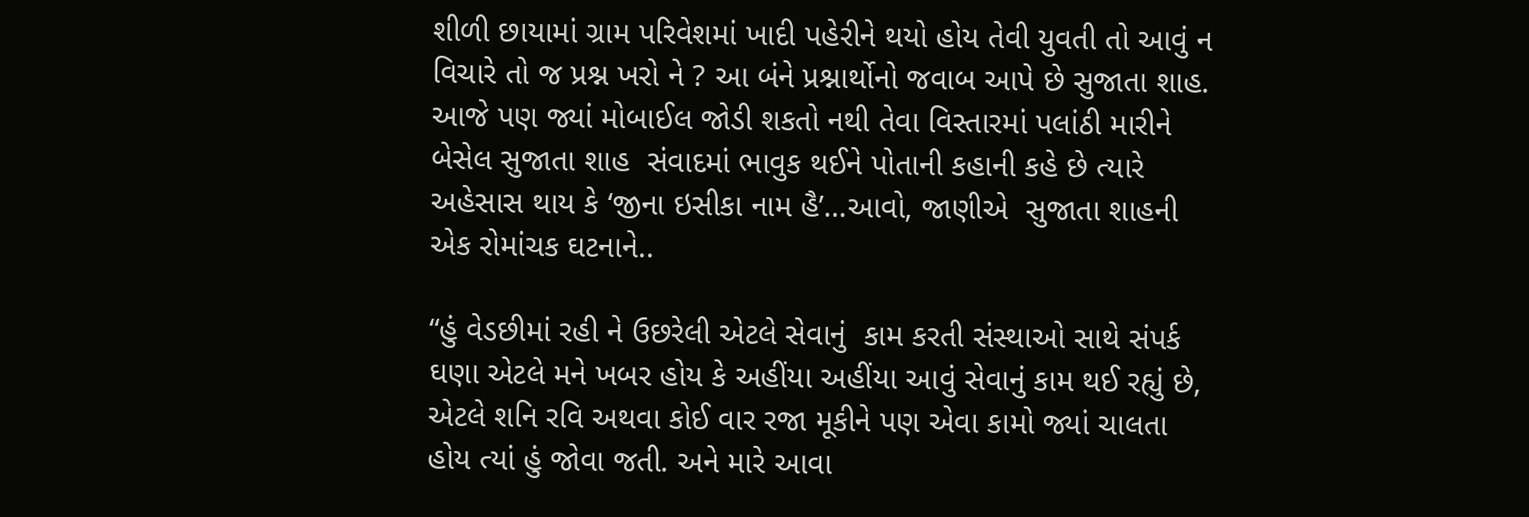શીળી છાયામાં ગ્રામ પરિવેશમાં ખાદી પહેરીને થયો હોય તેવી યુવતી તો આવું ન વિચારે તો જ પ્રશ્ન ખરો ને ? આ બંને પ્રશ્નાર્થોનો જવાબ આપે છે સુજાતા શાહ. આજે પણ જ્યાં મોબાઈલ જોડી શકતો નથી તેવા વિસ્તારમાં પલાંઠી મારીને બેસેલ સુજાતા શાહ  સંવાદમાં ભાવુક થઈને પોતાની કહાની કહે છે ત્યારે અહેસાસ થાય કે ‘જીના ઇસીકા નામ હૈ’…આવો, જાણીએ  સુજાતા શાહની એક રોમાંચક ઘટનાને..

“હું વેડછીમાં રહી ને ઉછરેલી એટલે સેવાનું  કામ કરતી સંસ્થાઓ સાથે સંપર્ક ઘણા એટલે મને ખબર હોય કે અહીંયા અહીંયા આવું સેવાનું કામ થઈ રહ્યું છે, એટલે શનિ રવિ અથવા કોઈ વાર રજા મૂકીને પણ એવા કામો જ્યાં ચાલતા હોય ત્યાં હું જોવા જતી. અને મારે આવા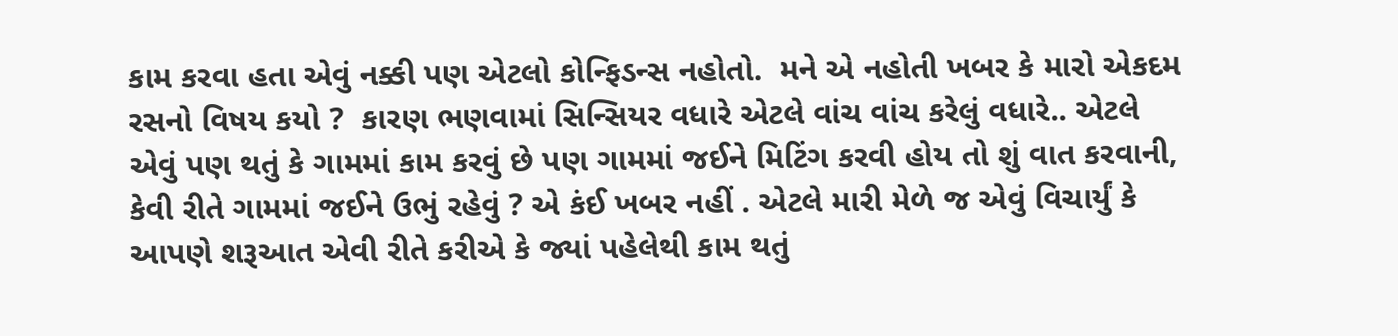કામ કરવા હતા એવું નક્કી પણ એટલો કોન્ફિડન્સ નહોતો.  મને એ નહોતી ખબર કે મારો એકદમ રસનો વિષય કયો ?  કારણ ભણવામાં સિન્સિયર વધારે એટલે વાંચ વાંચ કરેલું વધારે.. એટલે એવું પણ થતું કે ગામમાં કામ કરવું છે પણ ગામમાં જઈને મિટિંગ કરવી હોય તો શું વાત કરવાની, કેવી રીતે ગામમાં જઈને ઉભું રહેવું ? એ કંઈ ખબર નહીં . એટલે મારી મેળે જ એવું વિચાર્યું કે આપણે શરૂઆત એવી રીતે કરીએ કે જ્યાં પહેલેથી કામ થતું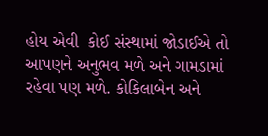હોય એવી  કોઈ સંસ્થામાં જોડાઈએ તો આપણને અનુભવ મળે અને ગામડામાં રહેવા પણ મળે. કોકિલાબેન અને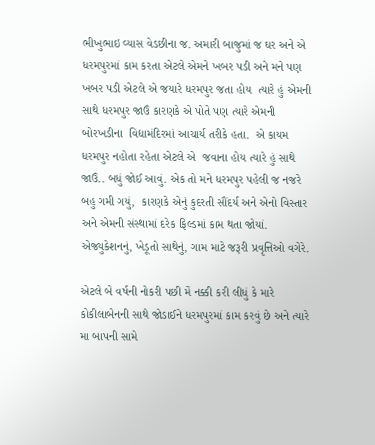ભીખુભાઇ વ્યાસ વેડછીના જ. અમારી બાજુમાં જ ઘર અને એ ધરમપુરમાં કામ કરતા એટલે એમને ખબર પડી અને મને પણ ખબર પડી એટલે એ જયારે ધરમપુર જતા હોય  ત્યારે હું એમની સાથે ધરમપુર જાઉં કારણકે એ પોતે પણ ત્યારે એમની બોરખડીના  વિદ્યામંદિરમાં આચાર્ય તરીકે હતા.  એ કાયમ ધરમપુર નહોતા રહેતા એટલે એ  જવાના હોય ત્યારે હું સાથે જાઉં.. બધું જોઈ આવું. એક તો મને ધરમપુર પહેલી જ નજરે બહુ ગમી ગયું,  કારણકે એનું કુદરતી સૌંદર્ય અને એનો વિસ્તાર અને એમની સંસ્થામાં દરેક ફિલ્ડમાં કામ થતા જોયાં. એજ્યુકેશનનું, ખેડૂતો સાથેનું, ગામ માટે જરૂરી પ્રવૃત્તિઓ વગેરે.

એટલે બે વર્ષની નોકરી પછી મેં નક્કી કરી લીધું કે મારે કોકીલાબેનની સાથે જોડાઈને ધરમપુરમાં કામ કરવું છે અને ત્યારે મા બાપની સામે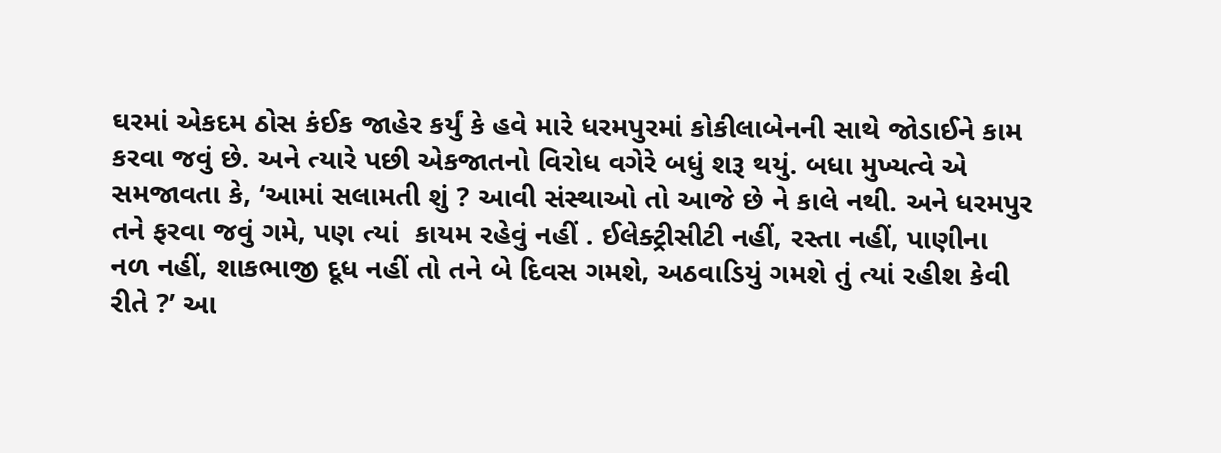ઘરમાં એકદમ ઠોસ કંઈક જાહેર કર્યું કે હવે મારે ધરમપુરમાં કોકીલાબેનની સાથે જોડાઈને કામ કરવા જવું છે. અને ત્યારે પછી એકજાતનો વિરોધ વગેરે બધું શરૂ થયું. બધા મુખ્યત્વે એ સમજાવતા કે, ‘આમાં સલામતી શું ? આવી સંસ્થાઓ તો આજે છે ને કાલે નથી. અને ધરમપુર તને ફરવા જવું ગમે, પણ ત્યાં  કાયમ રહેવું નહીં . ઈલેક્ટ્રીસીટી નહીં, રસ્તા નહીં, પાણીના નળ નહીં, શાકભાજી દૂધ નહીં તો તને બે દિવસ ગમશે, અઠવાડિયું ગમશે તું ત્યાં રહીશ કેવી રીતે ?’ આ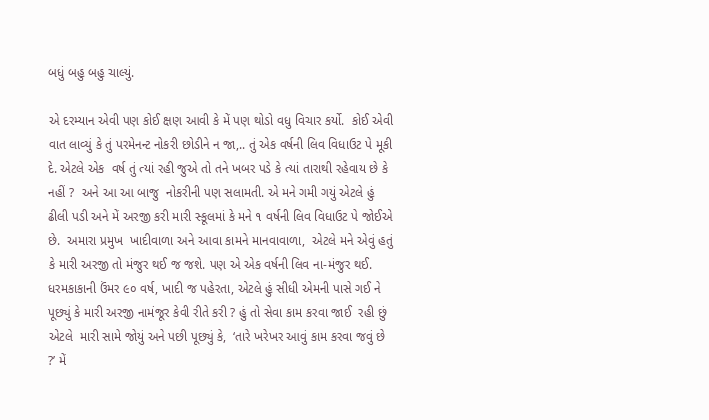બધું બહુ બહુ ચાલ્યું.

એ દરમ્યાન એવી પણ કોઈ ક્ષણ આવી કે મેં પણ થોડો વધુ વિચાર કર્યો.  કોઈ એવી વાત લાવ્યું કે તું પરમેનન્ટ નોકરી છોડીને ન જા,.. તું એક વર્ષની લિવ વિધાઉટ પે મૂકી દે. એટલે એક  વર્ષ તું ત્યાં રહી જુએ તો તને ખબર પડે કે ત્યાં તારાથી રહેવાય છે કે નહીં ?  અને આ આ બાજુ  નોકરીની પણ સલામતી. એ મને ગમી ગયું એટલે હું ઢીલી પડી અને મેં અરજી કરી મારી સ્કૂલમાં કે મને ૧ વર્ષની લિવ વિધાઉટ પે જોઈએ છે.  અમારા પ્રમુખ  ખાદીવાળા અને આવા કામને માનવાવાળા,  એટલે મને એવું હતું કે મારી અરજી તો મંજુર થઈ જ જશે. પણ એ એક વર્ષની લિવ ના-મંજુર થઈ.  ધરમકાકાની ઉંમર ૯૦ વર્ષ, ખાદી જ પહેરતા, એટલે હું સીધી એમની પાસે ગઈ ને પૂછ્યું કે મારી અરજી નામંજૂર કેવી રીતે કરી ? હું તો સેવા કામ કરવા જાઈ  રહી છું એટલે  મારી સામે જોયું અને પછી પૂછ્યું કે,  ‘તારે ખરેખર આવું કામ કરવા જવું છે ?’ મેં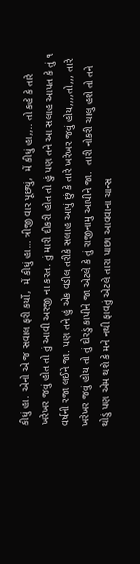કીધું હા. એનો એ જ સવાલ ફરી કર્યો,  મેં કીધું હા… ત્રીજી વાર પૂછ્યું,  મેં કીધું હા,,.. તો કહે કે તારે ખરેખર જવું હોત તો તું આવી અરજી ના કરત. તું મારી દીકરી હોત તો હું પણ તને આ સલાહ આપત કે તું ૧ વર્ષની રજા લઈને જા. પણ તને હું એક વડીલ તરીકે સલાહ આપું છું કે તારે ખરેખર જવું હોય,,,,તો,,, તારે ખરેખર જવું હોય તો તું દોરડું કાપીને જા એટલે કે તું રાજીનામુ આપીને જા.  તારી નોકરી ચાલુ હશે તો તને થોડું પણ એમ થશે કે મને નથી ફાવતું એટલે તારા પાછા આવવાના ચાન્સ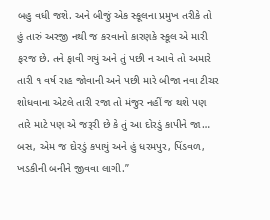બહુ વધી જશે. અને બીજું એક સ્કૂલના પ્રમુખ તરીકે તો હું તારું અરજી નથી જ કરવાનો કારણકે સ્કૂલ એ મારી ફરજ છે. તને ફાવી ગયું અને તું પછી ન આવે તો અમારે તારી ૧ વર્ષ રાહ જોવાની અને પછી મારે બીજા નવા ટીચર શોધવાના એટલે તારી રજા તો મંજુર નહીં જ થશે પણ તારે માટે પણ એ જરૂરી છે કે તું આ દોરડું કાપીને જા… બસ, એમ જ દોરડું કપાયું અને હું ધરમપુર, પિંડવળ, ખડકીની બનીને જીવવા લાગી.”